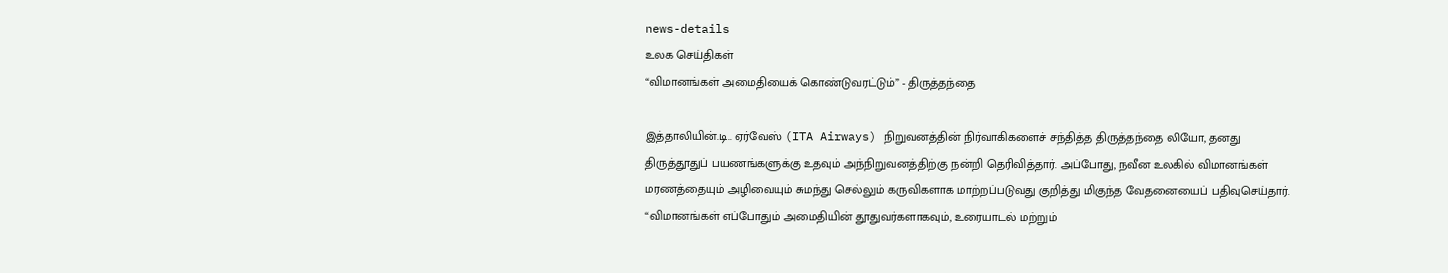news-details
உலக செய்திகள்
“விமானங்கள் அமைதியைக் கொண்டுவரட்டும்” - திருத்தந்தை

இத்தாலியின்.டி.. ஏர்வேஸ் (ITA Airways) நிறுவனத்தின் நிர்வாகிகளைச் சந்தித்த திருத்தந்தை லியோ, தனது திருத்தூதுப் பயணங்களுக்கு உதவும் அந்நிறுவனத்திற்கு நன்றி தெரிவித்தார். அப்போது, நவீன உலகில் விமானங்கள் மரணத்தையும் அழிவையும் சுமந்து செல்லும் கருவிகளாக மாற்றப்படுவது குறித்து மிகுந்த வேதனையைப் பதிவுசெய்தார். “விமானங்கள் எப்போதும் அமைதியின் தூதுவர்களாகவும், உரையாடல் மற்றும்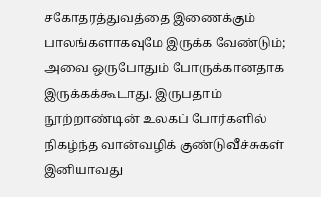சகோதரத்துவத்தை இணைக்கும் பாலங்களாகவுமே இருக்க வேண்டும்; அவை ஒருபோதும் போருக்கானதாக இருக்கக்கூடாது. இருபதாம் நூற்றாண்டின் உலகப் போர்களில் நிகழ்ந்த வான்வழிக் குண்டுவீச்சுகள் இனியாவது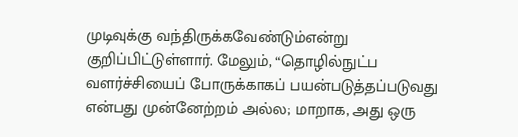முடிவுக்கு வந்திருக்கவேண்டும்என்று குறிப்பிட்டுள்ளார். மேலும், “தொழில்நுட்ப வளர்ச்சியைப் போருக்காகப் பயன்படுத்தப்படுவது என்பது முன்னேற்றம் அல்ல; மாறாக, அது ஒரு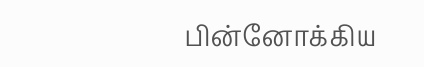பின்னோக்கிய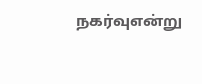நகர்வுஎன்று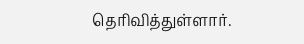தெரிவித்துள்ளார்.